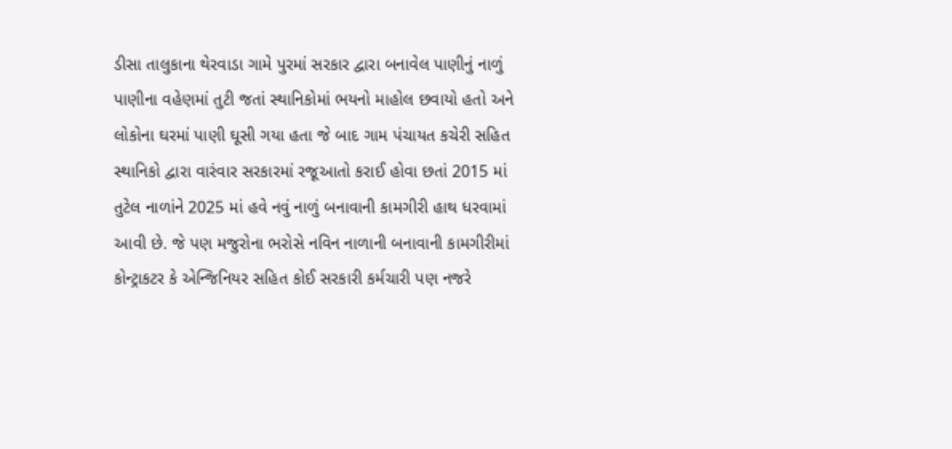ડીસા તાલુકાના થેરવાડા ગામે પુરમાં સરકાર દ્વારા બનાવેલ પાણીનું નાળું પાણીના વહેણમાં તુટી જતાં સ્થાનિકોમાં ભયનો માહોલ છવાયો હતો અને લોકોના ઘરમાં પાણી ઘૂસી ગયા હતા જે બાદ ગામ પંચાયત કચેરી સહિત સ્થાનિકો દ્વારા વારંવાર સરકારમાં રજૂઆતો કરાઈ હોવા છતાં 2015 માં તુટેલ નાળાંને 2025 માં હવે નવું નાળું બનાવાની કામગીરી હાથ ધરવામાં આવી છે. જે પણ મજુરોના ભરોસે નવિન નાળાની બનાવાની કામગીરીમાં કોન્ટ્રાકટર કે એન્જિનિયર સહિત કોઈ સરકારી કર્મચારી પણ નજરે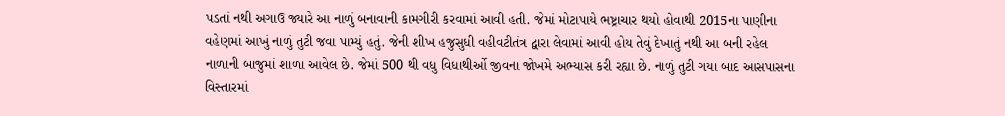પડતાં નથી અગાઉ જ્યારે આ નાળું બનાવાની કામગીરી કરવામાં આવી હતી. જેમાં મોટાપાયે ભષ્ટ્રાચાર થયો હોવાથી 2015ના પાણીના વહેણમાં આખું નાળું તુટી જવા પામ્યું હતું. જેની શીખ હજુસુધી વહીવટીતંત્ર દ્વારા લેવામાં આવી હોય તેવું દેખાતું નથી આ બની રહેલ નાળાની બાજુમાં શાળા આવેલ છે. જેમાં 500 થી વધુ વિધાથીર્ઓ જીવના જોખમે અભ્યાસ કરી રહ્યા છે. નાળું તુટી ગયા બાદ આસપાસના વિસ્તારમાં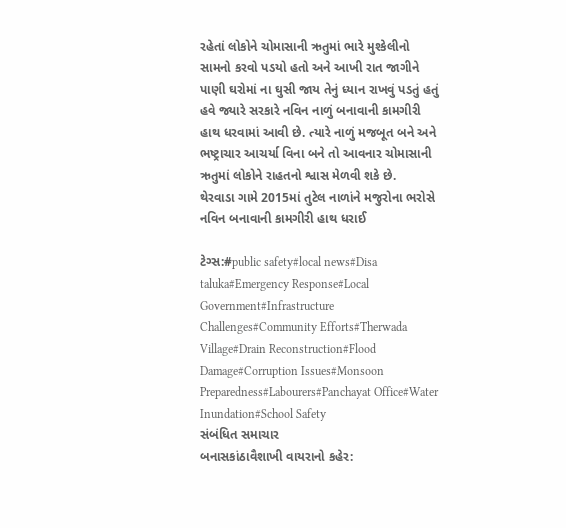રહેતાં લોકોને ચોમાસાની ઋતુમાં ભારે મુશ્કેલીનો સામનો કરવો પડયો હતો અને આખી રાત જાગીને પાણી ઘરોમાં ના ઘુસી જાય તેનું ધ્યાન રાખવું પડતું હતું હવે જ્યારે સરકારે નવિન નાળું બનાવાની કામગીરી હાથ ધરવામાં આવી છે. ત્યારે નાળું મજબૂત બને અને ભષ્ટ્રાચાર આચર્યા વિના બને તો આવનાર ચોમાસાની ઋતુમાં લોકોને રાહતનો શ્વાસ મેળવી શકે છે.
થેરવાડા ગામે 2015માં તુટેલ નાળાંને મજુરોના ભરોસે નવિન બનાવાની કામગીરી હાથ ધરાઈ

ટેગ્સ:#public safety#local news#Disa taluka#Emergency Response#Local Government#Infrastructure Challenges#Community Efforts#Therwada Village#Drain Reconstruction#Flood Damage#Corruption Issues#Monsoon Preparedness#Labourers#Panchayat Office#Water Inundation#School Safety
સંબંધિત સમાચાર
બનાસકાંઠાવૈશાખી વાયરાનો કહેર: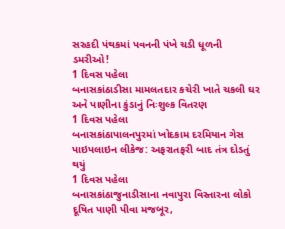સરહદી પંથકમાં પવનની પંખે ચડી ધૂળની ડમરીઓ!
1 દિવસ પહેલા
બનાસકાંઠાડીસા મામલતદાર કચેરી ખાતે ચકલી ઘર અને પાણીના કુંડાનું નિઃશુલ્ક વિતરણ
1 દિવસ પહેલા
બનાસકાંઠાપાલનપુરમાં ખોદકામ દરમિયાન ગેસ પાઇપલાઇન લીકેજ: અફરાતફરી બાદ તંત્ર દોડતું થયું
1 દિવસ પહેલા
બનાસકાંઠાજુનાડીસાના નવાપુરા વિસ્તારના લોકો દૂષિત પાણી પીવા મજબૂર,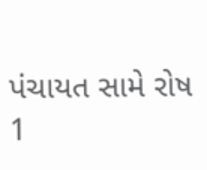પંચાયત સામે રોષ
1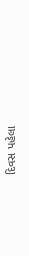દિવસ પહેલા